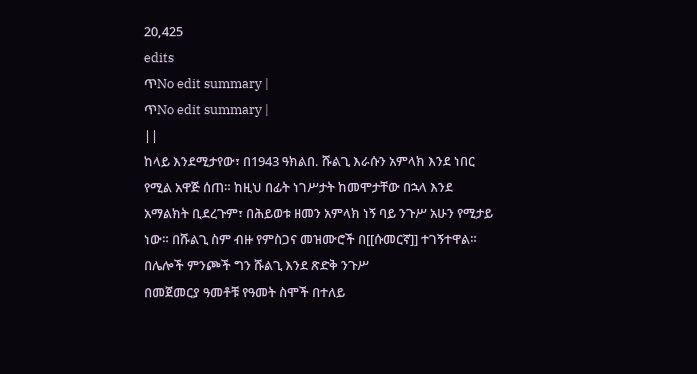20,425
edits
ጥNo edit summary |
ጥNo edit summary |
||
ከላይ እንደሚታየው፣ በ1943 ዓክልበ. ሹልጊ እራሱን አምላክ እንደ ነበር የሚል አዋጅ ሰጠ። ከዚህ በፊት ነገሥታት ከመሞታቸው በኋላ እንደ አማልክት ቢደረጉም፣ በሕይወቱ ዘመን አምላክ ነኝ ባይ ንጉሥ አሁን የሚታይ ነው። በሹልጊ ስም ብዙ የምስጋና መዝሙሮች በ[[ሱመርኛ]] ተገኝተዋል።
በሌሎች ምንጮች ግን ሹልጊ እንደ ጽድቅ ንጉሥ
በመጀመርያ ዓመቶቹ የዓመት ስሞች በተለይ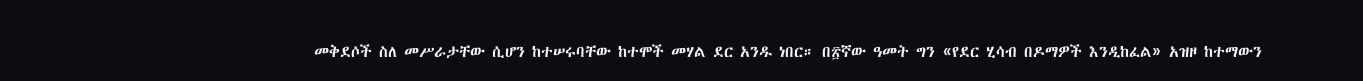መቅደሶች ስለ መሥራታቸው ሲሆን ከተሠሩባቸው ከተሞች መሃል ደር አንዱ ነበር። በ፳ኛው ዓመት ግን «የደር ሂሳብ በዶማዎች እንዲከፈል» አዝዞ ከተማውን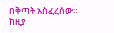በቅጣት አስፈረሰው። ከዚያ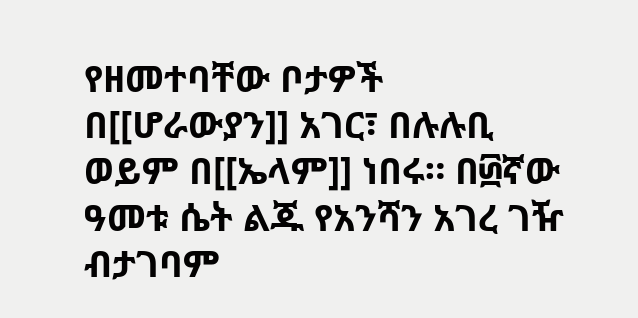የዘመተባቸው ቦታዎች በ[[ሆራውያን]] አገር፣ በሉሉቢ ወይም በ[[ኤላም]] ነበሩ። በ፴ኛው ዓመቱ ሴት ልጁ የአንሻን አገረ ገዥ ብታገባም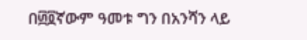በ፴፬ኛውም ዓመቱ ግን በአንሻን ላይ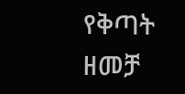የቅጣት ዘመቻ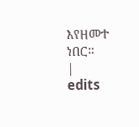እየዘመተ ነበር።
|
edits